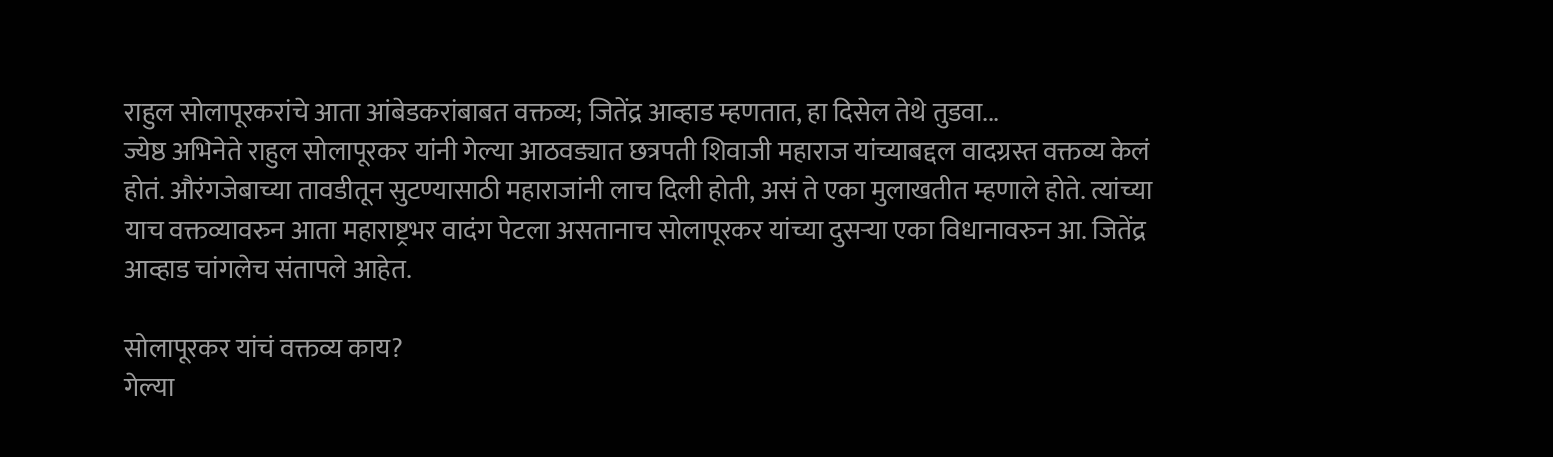राहुल सोलापूरकरांचे आता आंबेडकरांबाबत वक्तव्य; जितेंद्र आव्हाड म्हणतात, हा दिसेल तेथे तुडवा...
ज्येष्ठ अभिनेते राहुल सोलापूरकर यांनी गेल्या आठवड्यात छत्रपती शिवाजी महाराज यांच्याबद्दल वादग्रस्त वक्तव्य केलं होतं. औरंगजेबाच्या तावडीतून सुटण्यासाठी महाराजांनी लाच दिली होती, असं ते एका मुलाखतीत म्हणाले होते. त्यांच्या याच वक्तव्यावरुन आता महाराष्ट्रभर वादंग पेटला असतानाच सोलापूरकर यांच्या दुसऱ्या एका विधानावरुन आ. जितेंद्र आव्हाड चांगलेच संतापले आहेत.

सोलापूरकर यांचं वक्तव्य काय?
गेल्या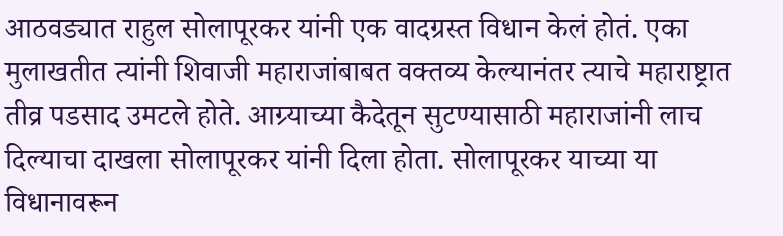आठवड्यात राहुल सोलापूरकर यांनी एक वादग्रस्त विधान केलं होतं. एका मुलाखतीत त्यांनी शिवाजी महाराजांबाबत वक्तव्य केल्यानंतर त्याचे महाराष्ट्रात तीव्र पडसाद उमटले होते. आग्र्याच्या कैदेतून सुटण्यासाठी महाराजांनी लाच दिल्याचा दाखला सोलापूरकर यांनी दिला होता. सोलापूरकर याच्या या विधानावरून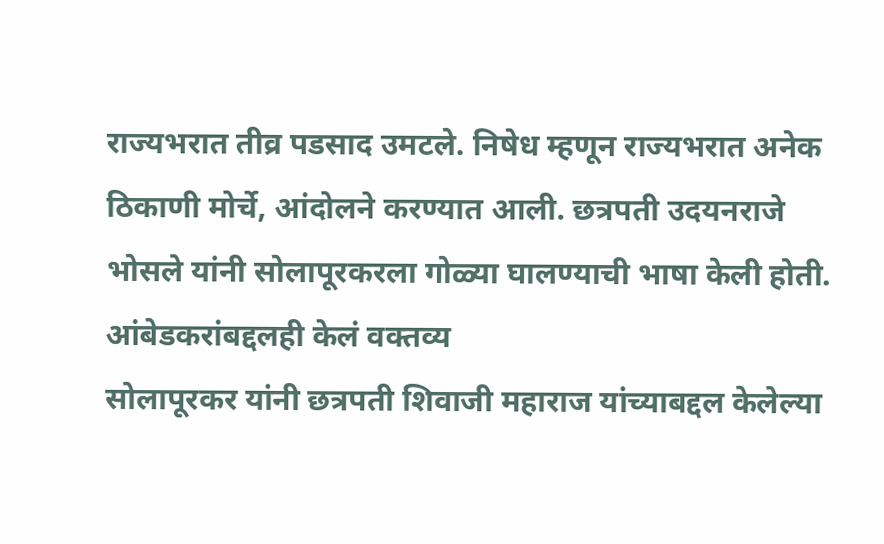राज्यभरात तीव्र पडसाद उमटले. निषेध म्हणून राज्यभरात अनेक ठिकाणी मोर्चे, आंदोलने करण्यात आली. छत्रपती उदयनराजे भोसले यांनी सोलापूरकरला गोळ्या घालण्याची भाषा केली होती.
आंबेडकरांबद्दलही केलं वक्तव्य
सोलापूरकर यांनी छत्रपती शिवाजी महाराज यांच्याबद्दल केलेल्या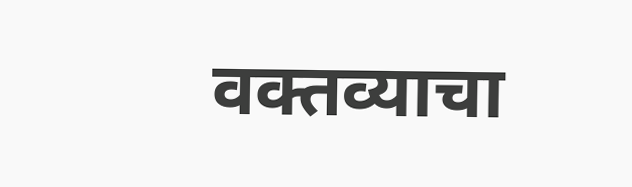वक्तव्याचा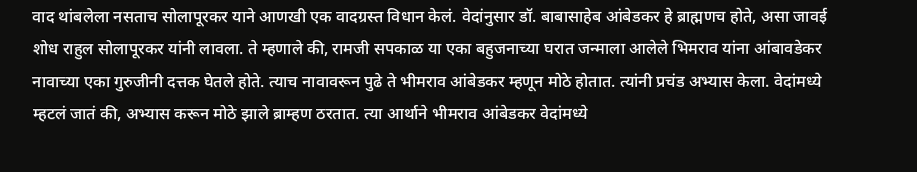वाद थांबलेला नसताच सोलापूरकर याने आणखी एक वादग्रस्त विधान केलं. वेदांनुसार डॉ. बाबासाहेब आंबेडकर हे ब्राह्मणच होते, असा जावई शोध राहुल सोलापूरकर यांनी लावला. ते म्हणाले की, रामजी सपकाळ या एका बहुजनाच्या घरात जन्माला आलेले भिमराव यांना आंबावडेकर नावाच्या एका गुरुजीनी दत्तक घेतले होते. त्याच नावावरून पुढे ते भीमराव आंबेडकर म्हणून मोठे होतात. त्यांनी प्रचंड अभ्यास केला. वेदांमध्ये म्हटलं जातं की, अभ्यास करून मोठे झाले ब्राम्हण ठरतात. त्या आर्थाने भीमराव आंबेडकर वेदांमध्ये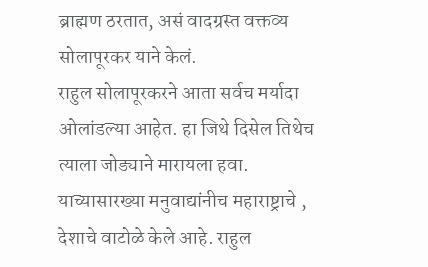ब्राह्मण ठरतात, असं वादग्रस्त वक्तव्य सोलापूरकर याने केलं.
राहुल सोलापूरकरने आता सर्वच मर्यादा ओलांडल्या आहेत. हा जिथे दिसेल तिथेच त्याला जोड्याने मारायला हवा. याच्यासारख्या मनुवाद्यांनीच महाराष्ट्राचे , देशाचे वाटोळे केले आहे. राहुल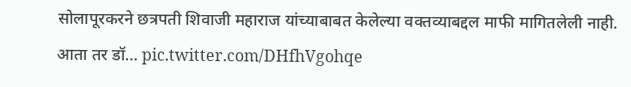सोलापूरकरने छत्रपती शिवाजी महाराज यांच्याबाबत केलेल्या वक्तव्याबद्दल माफी मागितलेली नाही. आता तर डॉ… pic.twitter.com/DHfhVgohqe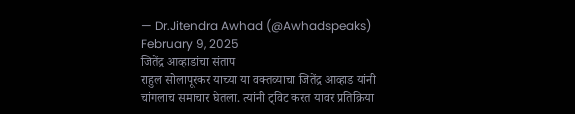— Dr.Jitendra Awhad (@Awhadspeaks) February 9, 2025
जितेंद्र आव्हाडांचा संताप
राहुल सोलापूरकर याच्या या वक्तव्याचा जितेंद्र आव्हाड यांनी चांगलाच समाचार घेतला. त्यांनी ट्विट करत यावर प्रतिक्रिया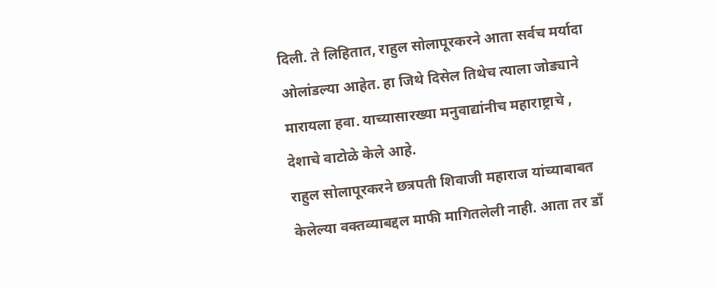दिली. ते लिहितात, राहुल सोलापूरकरने आता सर्वच मर्यादा ओलांडल्या आहेत. हा जिथे दिसेल तिथेच त्याला जोड्याने मारायला हवा. याच्यासारख्या मनुवाद्यांनीच महाराष्ट्राचे , देशाचे वाटोळे केले आहे.
राहुल सोलापूरकरने छत्रपती शिवाजी महाराज यांच्याबाबत केलेल्या वक्तव्याबद्दल माफी मागितलेली नाही. आता तर डाँ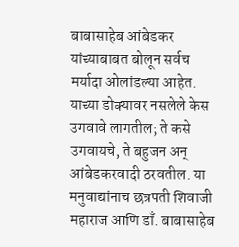बाबासाहेब आंबेडकर यांच्याबाबत बोलून सर्वच मर्यादा ओलांडल्या आहेत. याच्या डोक्यावर नसलेले केस उगवावे लागतील; ते कसे उगवायचे, ते बहुजन अन् आंबेडकरवादी ठरवतील. या मनुवाद्यांनाच छत्रपती शिवाजी महाराज आणि डाँ. बाबासाहेब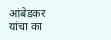आंबेडकर यांचा का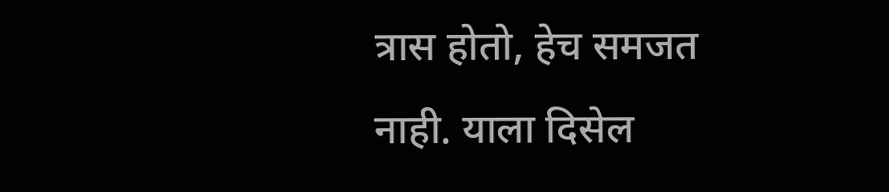त्रास होतो, हेच समजत नाही. याला दिसेल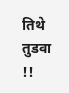तिथे तुडवा !!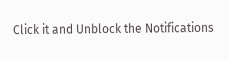Click it and Unblock the Notifications